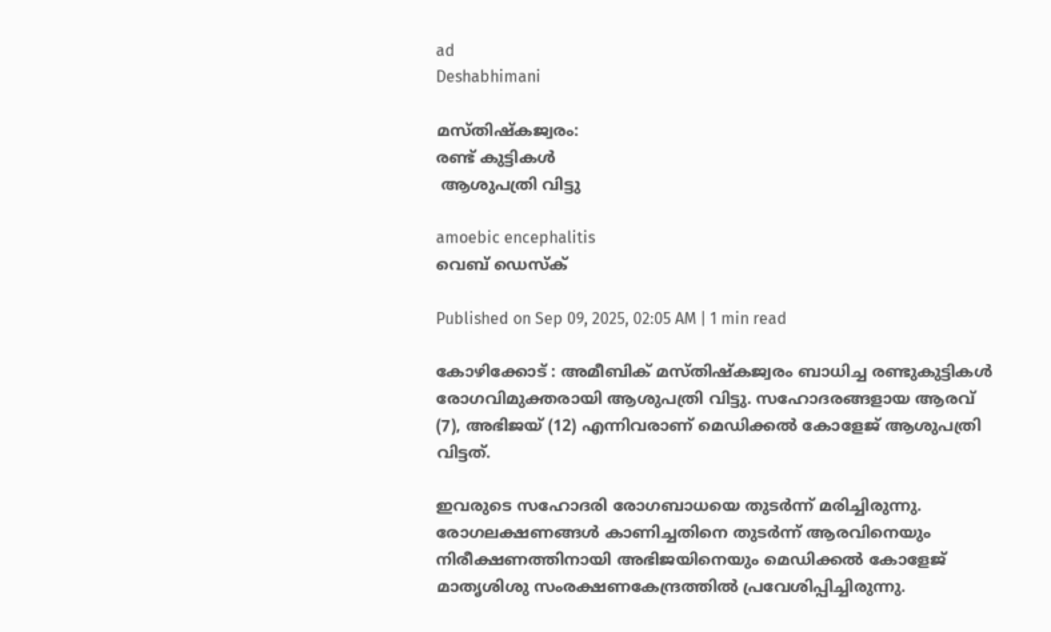ad
Deshabhimani

മസ്തിഷ്കജ്വരം:
രണ്ട് കുട്ടികൾ
 ആശുപത്രി വിട്ടു

amoebic encephalitis
വെബ് ഡെസ്ക്

Published on Sep 09, 2025, 02:05 AM | 1 min read

കോഴിക്കോട് : അമീബിക്‌ മസ്തിഷ്കജ്വരം ബാധിച്ച രണ്ടുകുട്ടികൾ രോഗവിമുക്തരായി ആശുപത്രി വിട്ടു. സഹോദരങ്ങളായ ആരവ് (7), അഭിജയ് (12) എന്നിവരാണ് മെഡിക്കൽ കോളേജ്‌ ആശുപത്രി വിട്ടത്.

ഇവരുടെ സഹോദരി രോഗബാധയെ തുടർന്ന് മരിച്ചിരുന്നു. രോഗലക്ഷണങ്ങൾ കാണിച്ചതിനെ തുടർന്ന് ആരവിനെയും നിരീക്ഷണത്തിനായി അഭിജയിനെയും മെഡിക്കൽ കോളേജ് മാതൃശിശു സംരക്ഷണകേന്ദ്രത്തിൽ പ്രവേശിപ്പിച്ചിരുന്നു.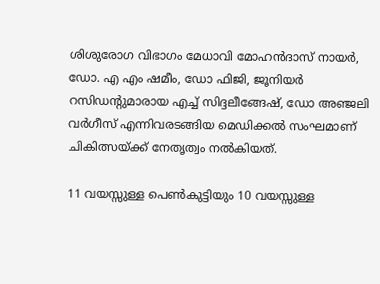ശിശുരോഗ വിഭാഗം മേധാവി മോഹൻദാസ് നായർ, ഡോ. എ എം ഷമീം, ഡോ ഫിജി, ജൂനിയർ റസിഡന്റുമാരായ എച്ച് സിദ്ദലീങ്ങേഷ്, ഡോ അഞ്ജലി വർഗീസ് എന്നിവരടങ്ങിയ മെഡിക്കൽ സംഘമാണ് ചികിത്സയ്‌ക്ക് നേതൃത്വം നൽകിയത്.

11 വയസ്സുള്ള പെൺകുട്ടിയും 10 വയസ്സുള്ള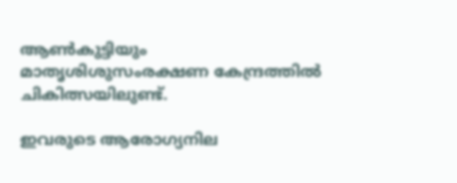ആൺകുട്ടിയും മാതൃശിശുസംരക്ഷണ കേന്ദ്രത്തിൽ ചികിത്സയിലുണ്ട്.

ഇവരുടെ ആരോഗ്യനില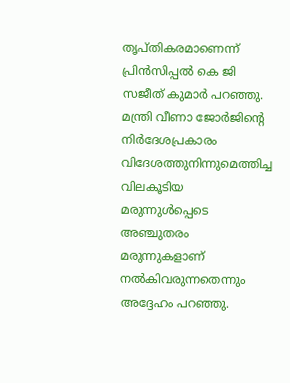തൃപ്തികരമാണെന്ന് പ്രിൻസിപ്പൽ കെ ജി സജീത് കുമാർ പറഞ്ഞു. മന്ത്രി വീണാ ജോർജിന്റെ നിർദേശപ്രകാരം വിദേശത്തുനിന്നുമെത്തിച്ച വിലകൂടിയ മരുന്നുൾപ്പെടെ അഞ്ചുതരം മരുന്നുകളാണ് നൽകിവരുന്നതെന്നും അദ്ദേഹം പറഞ്ഞു.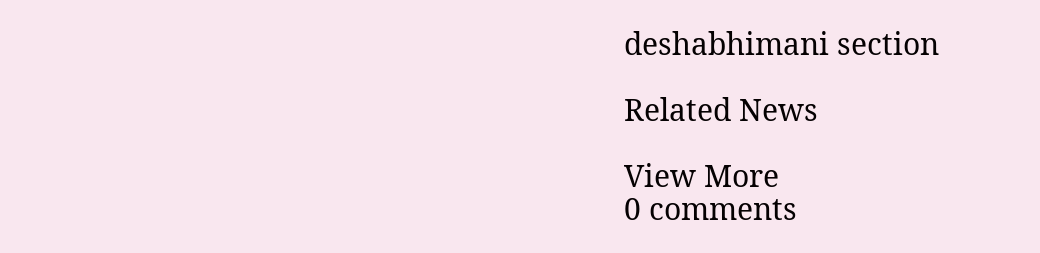deshabhimani section

Related News

View More
0 comments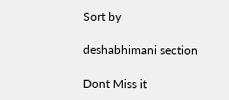Sort by

deshabhimani section

Dont Miss it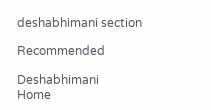deshabhimani section

Recommended

Deshabhimani
Home